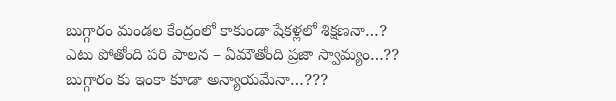బుగ్గారం మండల కేంద్రంలో కాకుండా షేకళ్లలో శిక్షణనా…?
ఎటు పోతోంది పరి పాలన – ఏమౌతోంది ప్రజా స్వామ్యం…??
బుగ్గారం కు ఇంకా కూడా అన్యాయమేనా…???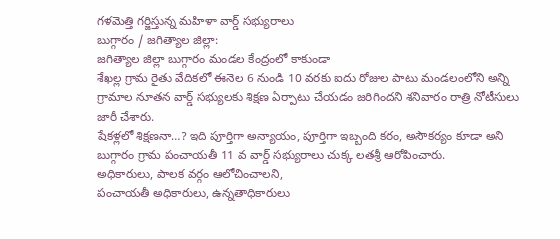గళమెత్తి గర్జిస్తున్న మహిళా వార్డ్ సభ్యురాలు
బుగ్గారం / జగిత్యాల జిల్లా:
జగిత్యాల జిల్లా బుగ్గారం మండల కేంద్రంలో కాకుండా
శేఖల్ల గ్రామ రైతు వేదికలో ఈనెల 6 నుండి 10 వరకు ఐదు రోజుల పాటు మండలంలోని అన్ని గ్రామాల నూతన వార్డ్ సభ్యులకు శిక్షణ ఏర్పాటు చేయడం జరిగిందని శనివారం రాత్రి నోటీసులు జారీ చేశారు.
షేకళ్లలో శిక్షణనా…? ఇది పూర్తిగా అన్యాయం, పూర్తిగా ఇబ్బంది కరం, అసౌకర్యం కూడా అని బుగ్గారం గ్రామ పంచాయతీ 11 వ వార్డ్ సభ్యురాలు చుక్క లతశ్రీ ఆరోపించారు.
అధికారులు, పాలక వర్గం ఆలోచించాలని,
పంచాయతీ అధికారులు, ఉన్నతాధికారులు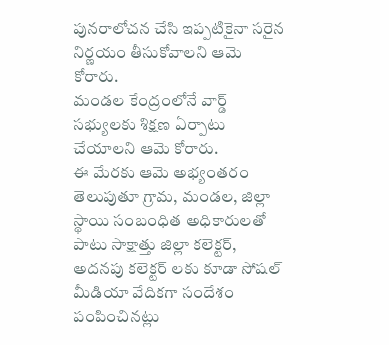పునరాలోచన చేసి ఇప్పటికైనా సరైన నిర్ణయం తీసుకోవాలని ఆమె కోరారు.
మండల కేంద్రంలోనే వార్డ్ సభ్యులకు శిక్షణ ఏర్పాటు చేయాలని ఆమె కోరారు.
ఈ మేరకు ఆమె అభ్యంతరం తెలుపుతూ గ్రామ, మండల, జిల్లా స్థాయి సంబంధిత అధికారులతో పాటు సాక్షాత్తు జిల్లా కలెక్టర్, అదనపు కలెక్టర్ లకు కూడా సోషల్ మీడియా వేదికగా సందేశం పంపించినట్లు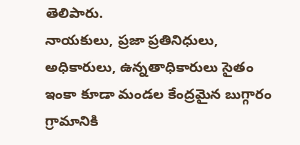తెలిపారు.
నాయకులు, ప్రజా ప్రతినిధులు, అధికారులు, ఉన్నతాధికారులు సైతం ఇంకా కూడా మండల కేంద్రమైన బుగ్గారం గ్రామానికి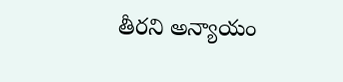తీరని అన్యాయం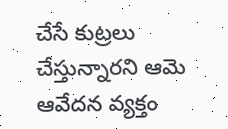చేసే కుట్రలు చేస్తున్నారని ఆమె ఆవేదన వ్యక్తం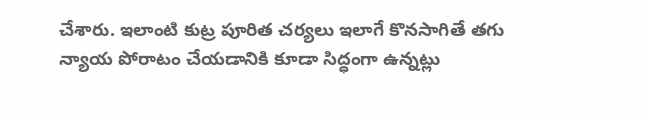చేశారు. ఇలాంటి కుట్ర పూరిత చర్యలు ఇలాగే కొనసాగితే తగు న్యాయ పోరాటం చేయడానికి కూడా సిద్ధంగా ఉన్నట్లు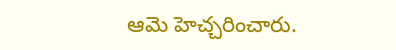ఆమె హెచ్చరించారు.